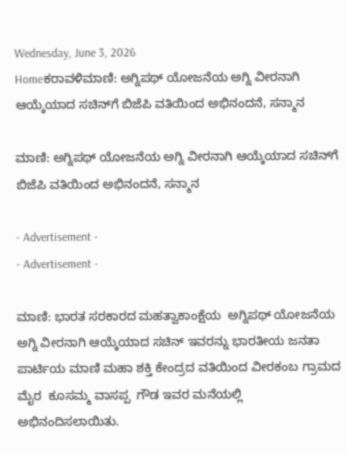Wednesday, June 3, 2026
Homeಕರಾವಳಿಮಾಣಿ: ಅಗ್ನಿಪಥ್ ಯೋಜನೆಯ ಅಗ್ನಿ ವೀರನಾಗಿ ಆಯ್ಕೆಯಾದ ಸಚಿನ್‌ಗೆ ಬಿಜೆಪಿ ವತಿಯಿಂದ ಅಭಿನಂದನೆ, ಸನ್ಮಾನ

ಮಾಣಿ: ಅಗ್ನಿಪಥ್ ಯೋಜನೆಯ ಅಗ್ನಿ ವೀರನಾಗಿ ಆಯ್ಕೆಯಾದ ಸಚಿನ್‌ಗೆ ಬಿಜೆಪಿ ವತಿಯಿಂದ ಅಭಿನಂದನೆ, ಸನ್ಮಾನ

- Advertisement -
- Advertisement -

ಮಾಣಿ: ಭಾರತ ಸರಕಾರದ ಮಹತ್ವಾಕಾಂಕ್ಷೆಯ  ಅಗ್ನಿಪಥ್ ಯೋಜನೆಯ ಅಗ್ನಿ ವೀರನಾಗಿ ಆಯ್ಕೆಯಾದ ಸಚಿನ್ ಇವರನ್ನು ಭಾರತೀಯ ಜನತಾ ಪಾರ್ಟಿಯ ಮಾಣಿ ಮಹಾ ಶಕ್ತಿ ಕೇಂದ್ರದ ವತಿಯಿಂದ ವೀರಕಂಬ ಗ್ರಾಮದ ಮೈರ  ಕೂಸಮ್ಮ ವಾಸಪ್ಪ  ಗೌಡ ಇವರ ಮನೆಯಲ್ಲಿ  ಅಭಿನಂದಿಸಲಾಯಿತು.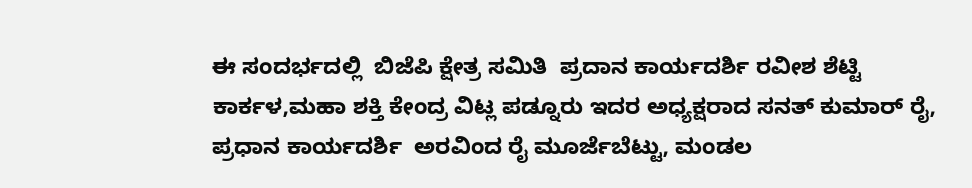ಈ ಸಂದರ್ಭದಲ್ಲಿ  ಬಿಜೆಪಿ ಕ್ಷೇತ್ರ ಸಮಿತಿ  ಪ್ರದಾನ ಕಾರ್ಯದರ್ಶಿ ರವೀಶ ಶೆಟ್ಟಿ ಕಾರ್ಕಳ,ಮಹಾ ಶಕ್ತಿ ಕೇಂದ್ರ ವಿಟ್ಲ ಪಡ್ನೂರು ಇದರ ಅಧ್ಯಕ್ಷರಾದ ಸನತ್ ಕುಮಾರ್ ರೈ,  ಪ್ರಧಾನ ಕಾರ್ಯದರ್ಶಿ  ಅರವಿಂದ ರೈ ಮೂರ್ಜೆಬೆಟ್ಟು, ಮಂಡಲ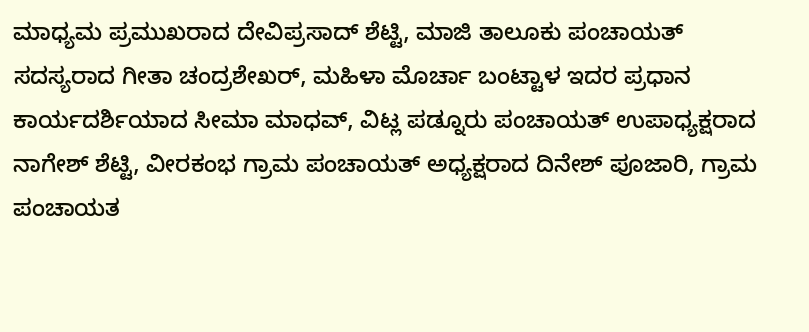ಮಾಧ್ಯಮ ಪ್ರಮುಖರಾದ ದೇವಿಪ್ರಸಾದ್ ಶೆಟ್ಟಿ, ಮಾಜಿ ತಾಲೂಕು ಪಂಚಾಯತ್ ಸದಸ್ಯರಾದ ಗೀತಾ ಚಂದ್ರಶೇಖರ್, ಮಹಿಳಾ ಮೊರ್ಚಾ ಬಂಟ್ಟಾಳ ಇದರ ಪ್ರಧಾನ ಕಾರ್ಯದರ್ಶಿಯಾದ ಸೀಮಾ ಮಾಧವ್, ವಿಟ್ಲ ಪಡ್ನೂರು ಪಂಚಾಯತ್ ಉಪಾಧ್ಯಕ್ಷರಾದ ನಾಗೇಶ್ ಶೆಟ್ಟಿ, ವೀರಕಂಭ ಗ್ರಾಮ ಪಂಚಾಯತ್ ಅಧ್ಯಕ್ಷರಾದ ದಿನೇಶ್ ಪೂಜಾರಿ, ಗ್ರಾಮ ಪಂಚಾಯತ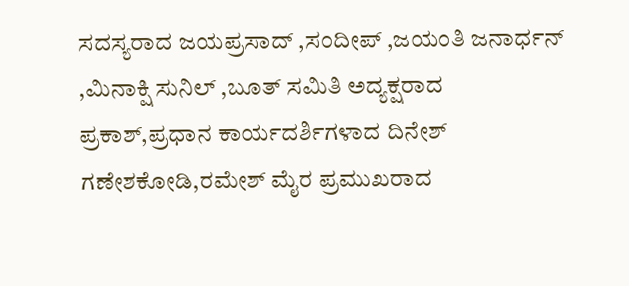ಸದಸ್ಯರಾದ ಜಯಪ್ರಸಾದ್ ,ಸಂದೀಪ್ ,ಜಯಂತಿ ಜನಾರ್ಧನ್ ,ಮಿನಾಕ್ಷಿ ಸುನಿಲ್ ,ಬೂತ್ ಸಮಿತಿ ಅದ್ಯಕ್ಷರಾದ ಪ್ರಕಾಶ್,ಪ್ರಧಾನ ಕಾರ್ಯದರ್ಶಿಗಳಾದ ದಿನೇಶ್ ಗಣೇಶಕೋಡಿ,ರಮೇಶ್ ಮೈರ ಪ್ರಮುಖರಾದ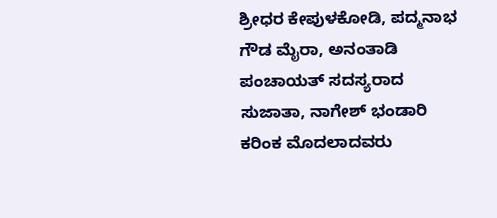ಶ್ರೀಧರ ಕೇಪುಳಕೋಡಿ, ಪದ್ಮನಾಭ ಗೌಡ ಮೈರಾ, ಅನಂತಾಡಿ ಪಂಚಾಯತ್ ಸದಸ್ಯರಾದ ಸುಜಾತಾ, ನಾಗೇಶ್ ಭಂಡಾರಿ ಕರಿಂಕ ಮೊದಲಾದವರು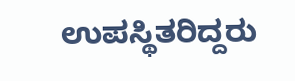ಉಪಸ್ಥಿತರಿದ್ದರು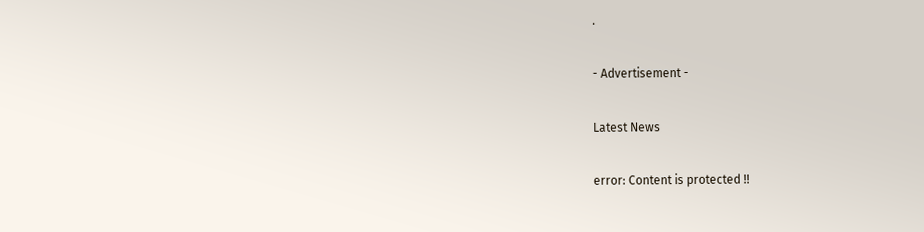.

- Advertisement -

Latest News

error: Content is protected !!